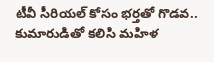టీవీ సీరియల్ కోసం భర్తతో గొడవ.. కుమారుడితో కలిసి మహిళ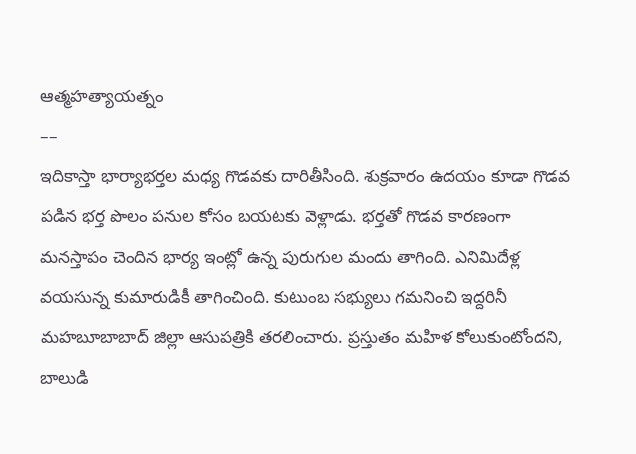ఆత్మహత్యాయత్నం
––
ఇదికాస్తా భార్యాభర్తల మధ్య గొడవకు దారితీసింది. శుక్రవారం ఉదయం కూడా గొడవ పడిన భర్త పొలం పనుల కోసం బయటకు వెళ్లాడు. భర్తతో గొడవ కారణంగా మనస్తాపం చెందిన భార్య ఇంట్లో ఉన్న పురుగుల మందు తాగింది. ఎనిమిదేళ్ల వయసున్న కుమారుడికీ తాగించింది. కుటుంబ సభ్యులు గమనించి ఇద్దరినీ మహబూబాబాద్ జిల్లా ఆసుపత్రికి తరలించారు. ప్రస్తుతం మహిళ కోలుకుంటోందని, బాలుడి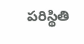పరిస్థితి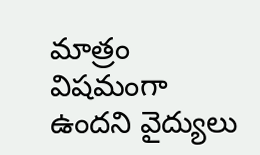మాత్రం విషమంగా ఉందని వైద్యులు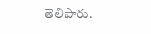తెలిపారు.